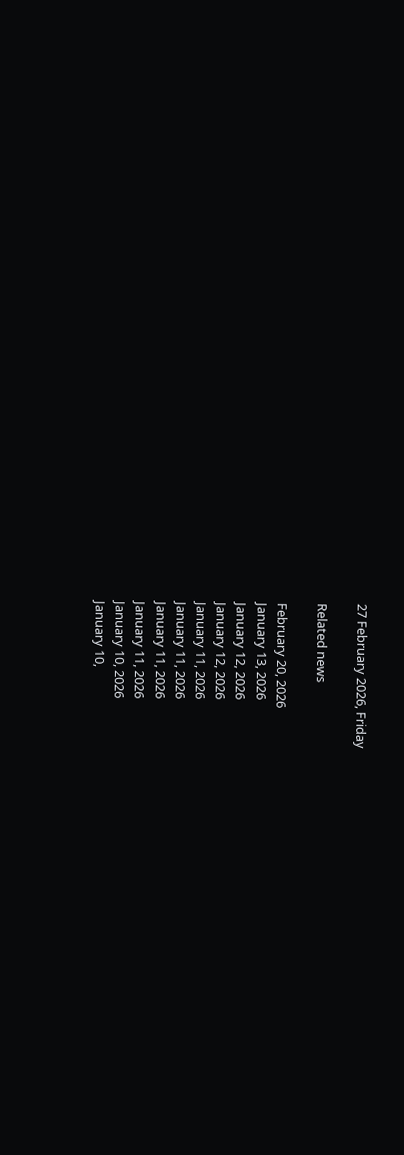27 February 2026, Friday

Related news

February 20, 2026
January 13, 2026
January 12, 2026
January 12, 2026
January 11, 2026
January 11, 2026
January 11, 2026
January 11, 2026
January 10, 2026
January 10,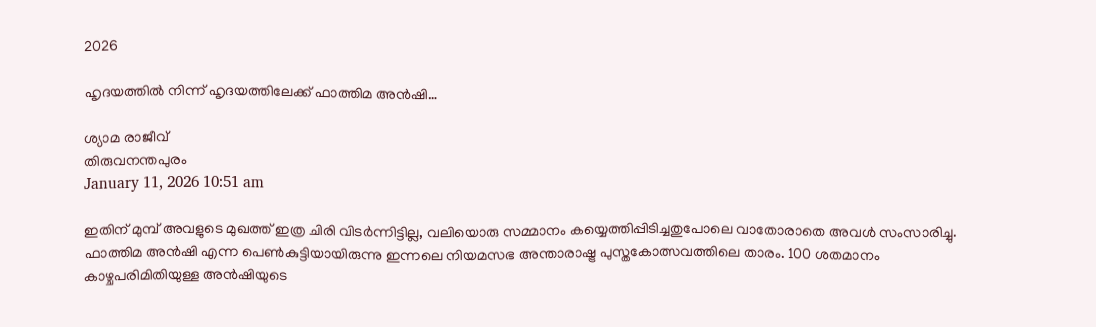2026

ഹൃദയത്തില്‍ നിന്ന് ഹൃദയത്തിലേക്ക് ഫാത്തിമ അന്‍ഷി…

ശ്യാമ രാജീവ്
തിരുവനന്തപുരം
January 11, 2026 10:51 am

ഇതിന് മുമ്പ് അവളുടെ മുഖത്ത് ഇത്ര ചിരി വിടര്‍ന്നിട്ടില്ല, വലിയൊരു സമ്മാനം കയ്യെത്തിപ്പിടിച്ചതുപോലെ വാതോരാതെ അവള്‍ സംസാരിച്ചു. ഫാത്തിമ അന്‍ഷി എന്ന പെണ്‍കുട്ടിയായിരുന്നു ഇന്നലെ നിയമസഭ അന്താരാഷ്ട്ര പുസ്തകോത്സവത്തിലെ താരം. 100 ശതമാനം കാഴ്ചപരിമിതിയുള്ള അന്‍ഷിയുടെ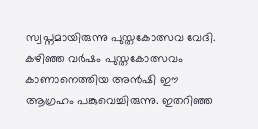സ്വപ്നമായിരുന്നു പുസ്തകോത്സവ വേദി. കഴിഞ്ഞ വര്‍ഷം പുസ്തകോത്സവം കാണാനെത്തിയ അന്‍ഷി ഈ ആഗ്രഹം പങ്കുവെച്ചിരുന്നു. ഇതറിഞ്ഞ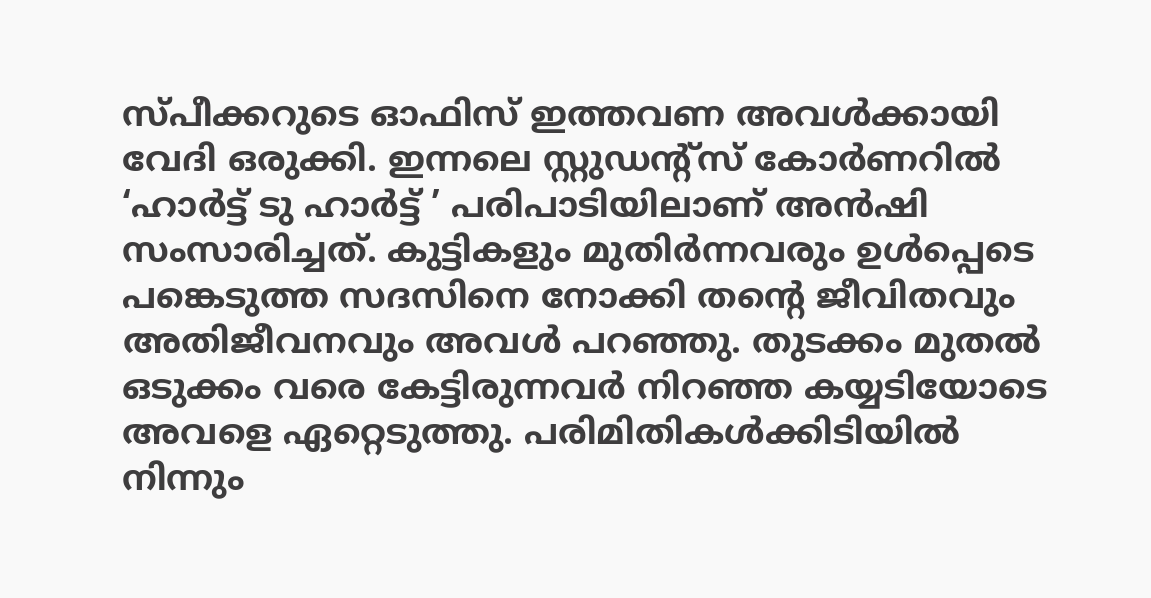സ്പീക്കറുടെ ഓഫിസ് ഇത്തവണ അവള്‍ക്കായി വേദി ഒരുക്കി. ഇന്നലെ സ്റ്റുഡന്റ്സ് കോര്‍ണറില്‍ ‘ഹാര്‍ട്ട് ടു ഹാര്‍ട്ട് ’ പരിപാടിയിലാണ് അന്‍ഷി സംസാരിച്ചത്. കുട്ടികളും മുതിര്‍ന്നവരും ഉള്‍പ്പെടെ പങ്കെടുത്ത സദസിനെ നോക്കി തന്റെ ജീവിതവും അതിജീവനവും അവള്‍ പറഞ്ഞു. തുടക്കം മുതല്‍ ഒടുക്കം വരെ കേട്ടിരുന്നവര്‍ നിറഞ്ഞ കയ്യടിയോടെ അവളെ ഏറ്റെടുത്തു. പരിമിതികള്‍ക്കിടിയില്‍ നിന്നും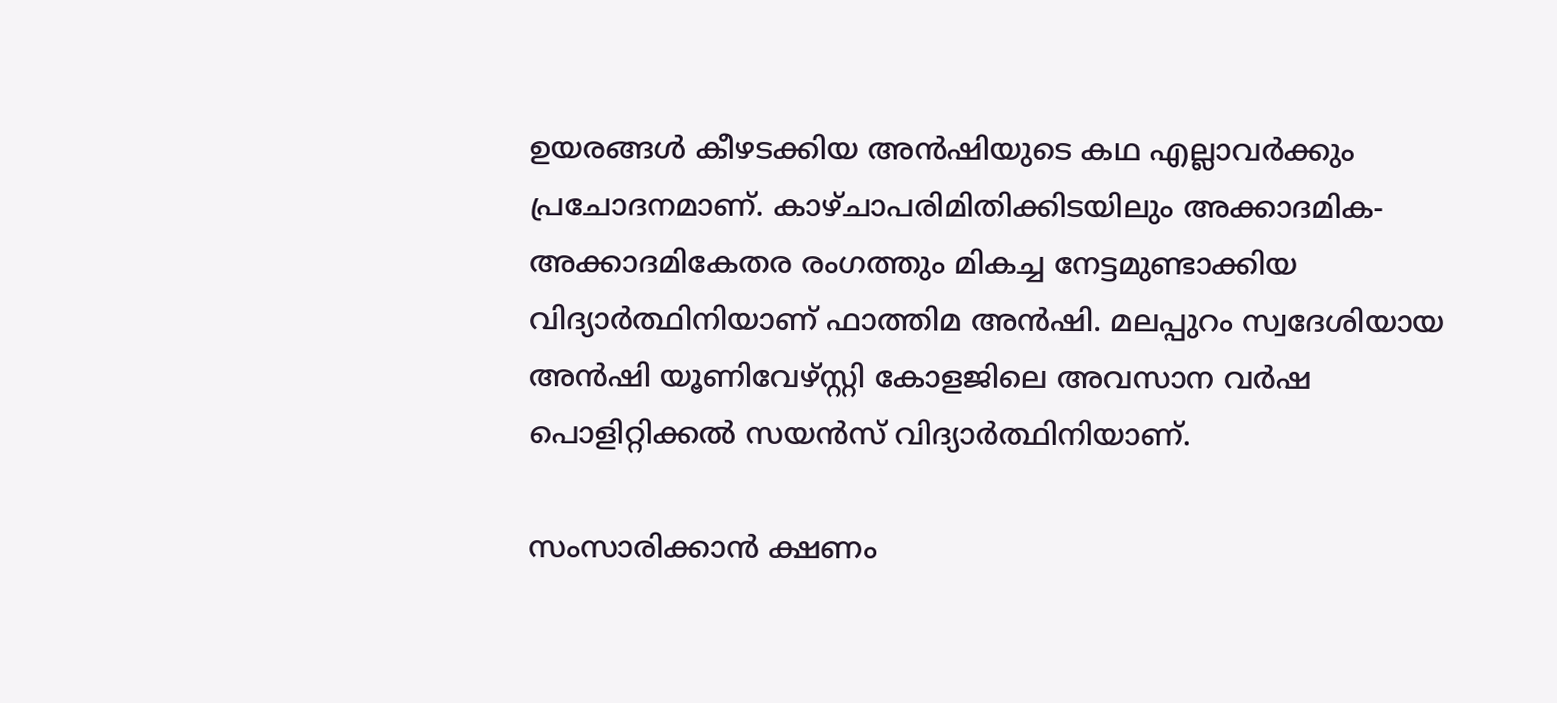ഉയരങ്ങള്‍ കീഴടക്കിയ അന്‍ഷിയുടെ കഥ എല്ലാവര്‍ക്കും പ്രചോദനമാണ്. കാഴ്ചാപരിമിതിക്കിടയിലും അക്കാദമിക- അക്കാദമികേതര രംഗത്തും മികച്ച നേട്ടമുണ്ടാക്കിയ വിദ്യാര്‍ത്ഥിനിയാണ് ഫാത്തിമ അന്‍ഷി. മലപ്പുറം സ്വദേശിയായ അന്‍ഷി യൂണിവേഴ്സ്റ്റി കോളജിലെ അവസാന വര്‍ഷ പൊളിറ്റിക്കല്‍ സയന്‍സ് വിദ്യാര്‍ത്ഥിനിയാണ്.

സംസാരിക്കാന്‍ ക്ഷണം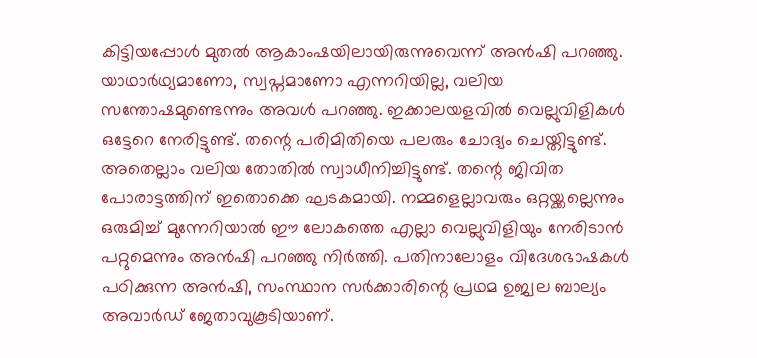കിട്ടിയപ്പോള്‍ മുതല്‍ ആകാംഷയിലായിരുന്നുവെന്ന് അന്‍ഷി പറഞ്ഞു. യാഥാര്‍ഥ്യമാണോ, സ്വപ്നമാണോ എന്നറിയില്ല, വലിയ സന്തോഷമുണ്ടെന്നും അവള്‍ പറഞ്ഞു. ഇക്കാലയളവില്‍ വെല്ലുവിളികള്‍ ഒട്ടേറെ നേരിട്ടുണ്ട്. തന്റെ പരിമിതിയെ പലരും ചോദ്യം ചെയ്തിട്ടുണ്ട്. അതെല്ലാം വലിയ തോതില്‍ സ്വാധീനിച്ചിട്ടുണ്ട്. തന്റെ ജിവിത പോരാട്ടത്തിന് ഇതൊക്കെ ഘടകമായി. നമ്മളെല്ലാവരും ഒറ്റയ്ക്കല്ലെന്നും ഒരുമിച്ച് മുന്നേറിയാല്‍ ഈ ലോകത്തെ എല്ലാ വെല്ലുവിളിയും നേരിടാന്‍ പറ്റുമെന്നും അന്‍ഷി പറഞ്ഞു നിര്‍ത്തി. പതിനാലോളം വിദേശഭാഷകൾ പഠിക്കുന്ന അൻഷി, സംസ്ഥാന സർക്കാരിന്റെ പ്രഥമ ഉജ്വല ബാല്യം അവാർഡ് ജേതാവുകൂടിയാണ്.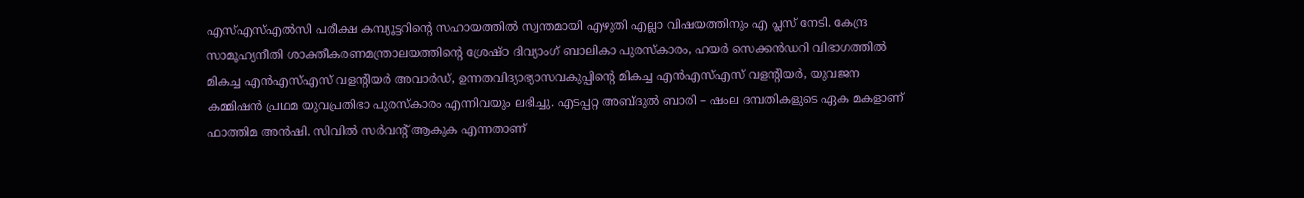എസ്‌എസ്‌എൽസി പരീക്ഷ കമ്പ്യൂട്ടറിന്റെ സഹായത്തിൽ സ്വന്തമായി എഴുതി എല്ലാ വിഷയത്തിനും എ പ്ലസ്‌ നേടി. കേന്ദ്ര സാമൂഹ്യനീതി ശാക്തീകരണമന്ത്രാലയത്തിന്റെ ശ്രേഷ്ഠ ദിവ്യാംഗ് ബാലികാ പുരസ്കാരം, ഹയർ സെക്കൻഡറി വിഭാഗത്തിൽ മികച്ച എൻഎസ്‌എസ്‌ വളന്റിയർ അവാർഡ്, ഉന്നതവിദ്യാഭ്യാസവകുപ്പിന്റെ മികച്ച എൻഎസ്‌എസ്‌ വളന്റിയർ, യുവജന കമ്മിഷൻ പ്രഥമ യുവപ്രതിഭാ പുരസ്‌കാരം എന്നിവയും ലഭിച്ചു. എടപ്പറ്റ അബ്ദുൽ ബാരി – ഷംല ദമ്പതികളുടെ ഏക മകളാണ് ഫാത്തിമ അന്‍ഷി. സിവില്‍ സര്‍വന്റ് ആകുക എന്നതാണ്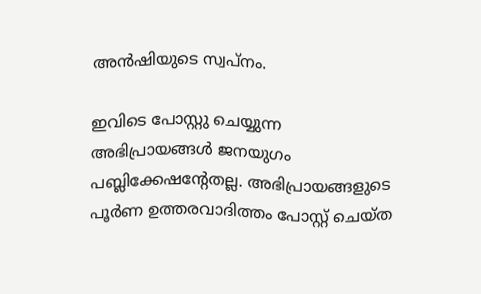അന്‍ഷിയുടെ സ്വപ്നം.

ഇവിടെ പോസ്റ്റു ചെയ്യുന്ന അഭിപ്രായങ്ങള്‍ ജനയുഗം പബ്ലിക്കേഷന്റേതല്ല. അഭിപ്രായങ്ങളുടെ പൂര്‍ണ ഉത്തരവാദിത്തം പോസ്റ്റ് ചെയ്ത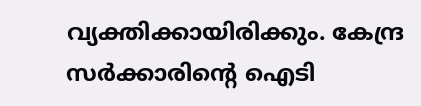വ്യക്തിക്കായിരിക്കും. കേന്ദ്ര സര്‍ക്കാരിന്റെ ഐടി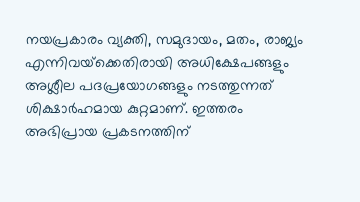നയപ്രകാരം വ്യക്തി, സമുദായം, മതം, രാജ്യം എന്നിവയ്‌ക്കെതിരായി അധിക്ഷേപങ്ങളും അശ്ലീല പദപ്രയോഗങ്ങളും നടത്തുന്നത് ശിക്ഷാര്‍ഹമായ കുറ്റമാണ്. ഇത്തരം അഭിപ്രായ പ്രകടനത്തിന്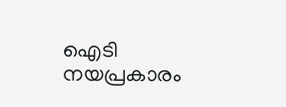ഐടി നയപ്രകാരം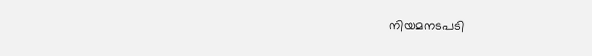നിയമനടപടി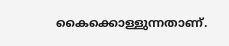കൈക്കൊള്ളുന്നതാണ്.